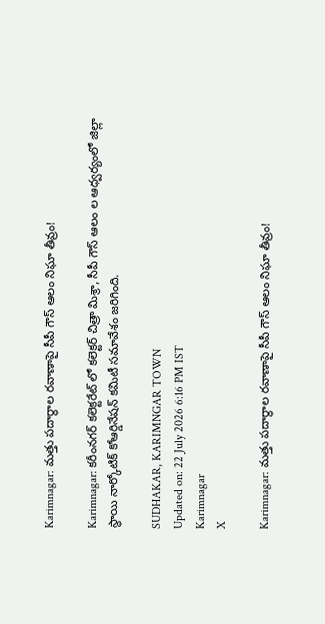Karimnagar: మత్తు పదార్థాల రవాణాపై సీపీ గౌస్ ఆలం నిఘా తీవ్రం!

Karimnagar: కరీంనగర్ కలెక్టరేట్ లో కలెక్టర్ చిత్రా మిశ్రా, సీపీ గౌస్ ఆలం ల ఆధ్వర్యంలో జిల్లా స్థాయి నార్కోటిక్ కోఆర్డినేషన్ కమిటీ సమావేశం జరిగింది.

SUDHAKAR, KARIMNGAR TOWN
Updated on: 22 July 2026 6:16 PM IST
Karimnagar
X

Karimnagar: మత్తు పదార్థాల రవాణాపై సీపీ గౌస్ ఆలం నిఘా తీవ్రం!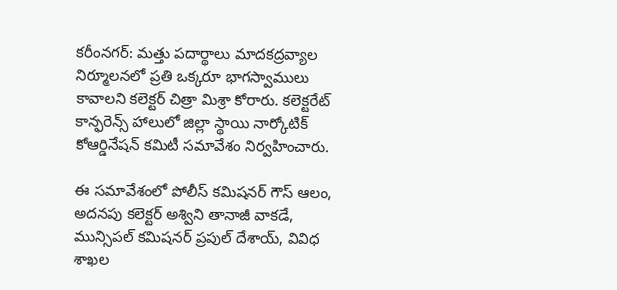కరీంనగర్: మత్తు పదార్థాలు మాదకద్రవ్యాల నిర్మూలనలో ప్రతి ఒక్కరూ భాగస్వాములు కావాలని కలెక్టర్ చిత్రా మిశ్రా కోరారు. కలెక్టరేట్ కాన్ఫరెన్స్ హాలులో జిల్లా స్థాయి నార్కోటిక్ కోఆర్డినేషన్ కమిటీ సమావేశం నిర్వహించారు.

ఈ సమావేశంలో పోలీస్ కమిషనర్ గౌస్ ఆలం, అదనపు కలెక్టర్ అశ్విని తానాజీ వాకడే, మున్సిపల్ కమిషనర్ ప్రపుల్ దేశాయ్, వివిధ శాఖల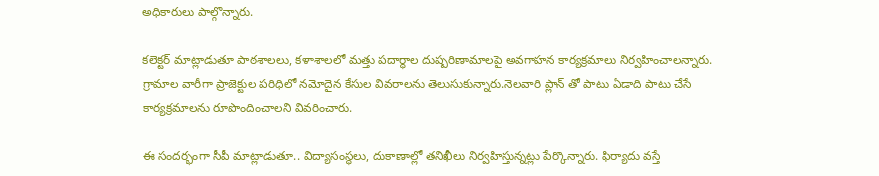అధికారులు పాల్గొన్నారు.

కలెక్టర్ మాట్లాడుతూ పాఠశాలలు, కళాశాలలో మత్తు పదార్థాల దుష్పరిణామాలపై అవగాహన కార్యక్రమాలు నిర్వహించాలన్నారు. గ్రామాల వారీగా ప్రాజెక్టుల పరిధిలో నమోదైన కేసుల వివరాలను తెలుసుకున్నారు.నెలవారి ప్లాన్ తో పాటు ఏడాది పాటు చేసే కార్యక్రమాలను రూపొందించాలని వివరించారు.

ఈ సందర్భంగా సీపీ మాట్లాడుతూ.. విద్యాసంస్థలు, దుకాణాల్లో తనిఖీలు నిర్వహిస్తున్నట్లు పేర్కొన్నారు. ఫిర్యాదు వస్తే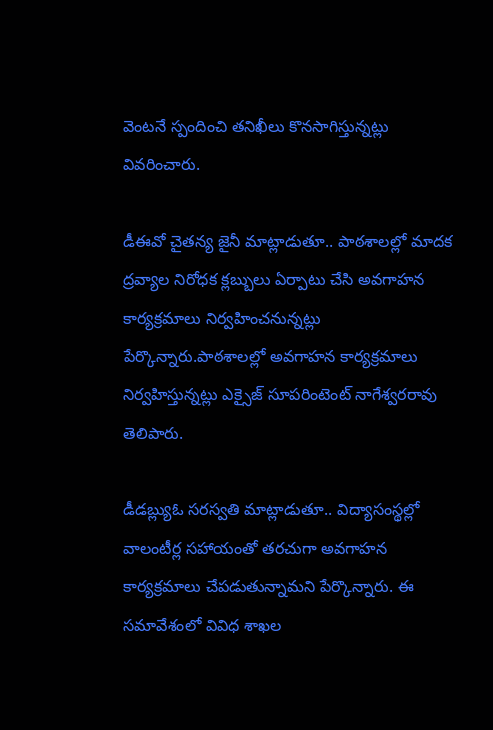వెంటనే స్పందించి తనిఖీలు కొనసాగిస్తున్నట్లు వివరించారు.

డీఈవో చైతన్య జైనీ మాట్లాడుతూ.. పాఠశాలల్లో మాదక ద్రవ్యాల నిరోధక క్లబ్బులు ఏర్పాటు చేసి అవగాహన కార్యక్రమాలు నిర్వహించనున్నట్లు పేర్కొన్నారు.పాఠశాలల్లో అవగాహన కార్యక్రమాలు నిర్వహిస్తున్నట్లు ఎక్సైజ్ సూపరింటెంట్ నాగేశ్వరరావు తెలిపారు.

డీడబ్ల్యుఓ సరస్వతి మాట్లాడుతూ.. విద్యాసంస్థల్లో వాలంటీర్ల సహాయంతో తరచుగా అవగాహన కార్యక్రమాలు చేపడుతున్నామని పేర్కొన్నారు. ఈ సమావేశంలో వివిధ శాఖల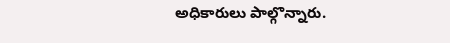అధికారులు పాల్గొన్నారు.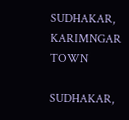SUDHAKAR, KARIMNGAR TOWN

SUDHAKAR,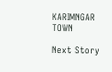KARIMNGAR TOWN

Next Story